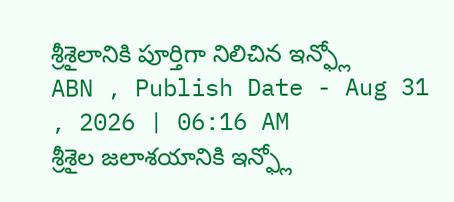శ్రీశైలానికి పూర్తిగా నిలిచిన ఇన్ఫ్లో
ABN , Publish Date - Aug 31 , 2026 | 06:16 AM
శ్రీశైల జలాశయానికి ఇన్ఫ్లో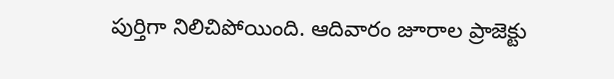పుర్తిగా నిలిచిపోయింది. ఆదివారం జూరాల ప్రాజెక్టు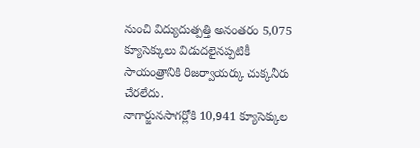నుంచి విద్యుదుత్పత్తి అనంతరం 5,075 క్యూసెక్కులు విడుదలైనప్పటికీ సాయంత్రానికి రిజర్వాయర్కు చుక్కనీరు చేరలేదు.
నాగార్జునసాగర్లోకి 10,941 క్యూసెక్కుల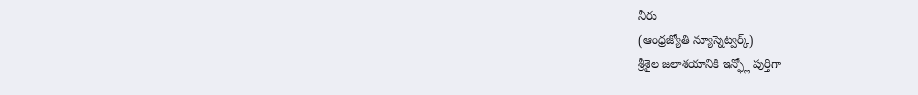నీరు
(ఆంధ్రజ్యోతి న్యూస్నెట్వర్క్)
శ్రీశైల జలాశయానికి ఇన్ఫ్లో పుర్తిగా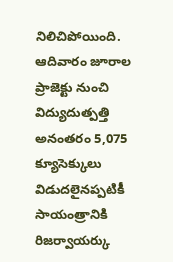నిలిచిపోయింది. ఆదివారం జూరాల ప్రాజెక్టు నుంచి విద్యుదుత్పత్తి అనంతరం 5,075 క్యూసెక్కులు విడుదలైనప్పటికీ సాయంత్రానికి రిజర్వాయర్కు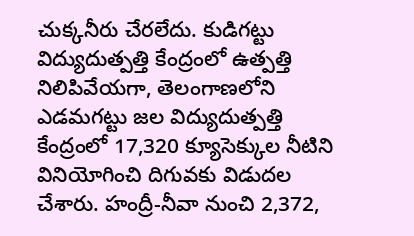చుక్కనీరు చేరలేదు. కుడిగట్టు విద్యుదుత్పత్తి కేంద్రంలో ఉత్పత్తి నిలిపివేయగా, తెలంగాణలోని ఎడమగట్టు జల విద్యుదుత్పత్తి కేంద్రంలో 17,320 క్యూసెక్కుల నీటిని వినియోగించి దిగువకు విడుదల చేశారు. హంద్రీ-నీవా నుంచి 2,372,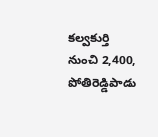కల్వకుర్తి నుంచి 2,400, పోతిరెడ్డిపాడు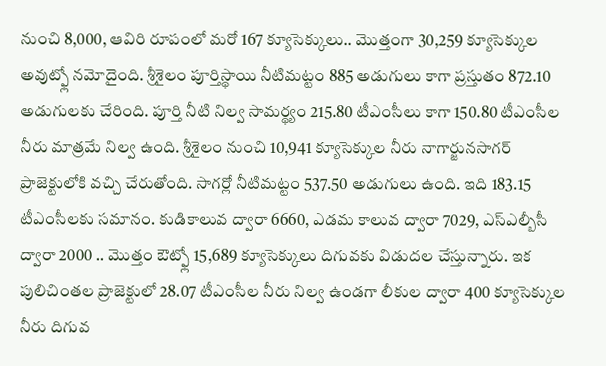నుంచి 8,000, ఆవిరి రూపంలో మరో 167 క్యూసెక్కులు.. మొత్తంగా 30,259 క్యూసెక్కుల అవుట్ఫ్లో నమోదైంది. శ్రీశైలం పూర్తిస్థాయి నీటిమట్టం 885 అడుగులు కాగా ప్రస్తుతం 872.10 అడుగులకు చేరింది. పూర్తి నీటి నిల్వ సామర్థ్యం 215.80 టీఎంసీలు కాగా 150.80 టీఎంసీల నీరు మాత్రమే నిల్వ ఉంది. శ్రీశైలం నుంచి 10,941 క్యూసెక్కుల నీరు నాగార్జునసాగర్ ప్రాజెక్టులోకి వచ్చి చేరుతోంది. సాగర్లో నీటిమట్టం 537.50 అడుగులు ఉంది. ఇది 183.15 టీఎంసీలకు సమానం. కుడికాలువ ద్వారా 6660, ఎడమ కాలువ ద్వారా 7029, ఎస్ఎల్బీసీ ద్వారా 2000 .. మొత్తం ఔట్ఫ్లో 15,689 క్యూసెక్కులు దిగువకు విడుదల చేస్తున్నారు. ఇక పులిచింతల ప్రాజెక్టులో 28.07 టీఎంసీల నీరు నిల్వ ఉండగా లీకుల ద్వారా 400 క్యూసెక్కుల నీరు దిగువ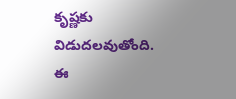కృష్ణకు విడుదలవుతోంది.
ఈ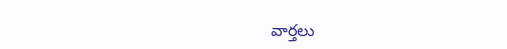వార్తలు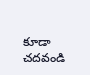కూడా చదవండి